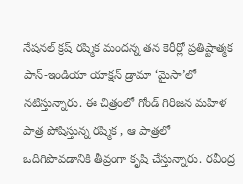నేషనల్ క్రష్ రష్మిక మందన్న తన కెరీర్లో ప్రతిష్టాత్మక పాన్-ఇండియా యాక్షన్ డ్రామా ‘మైసా’లో నటిస్తున్నారు. ఈ చిత్రంలో గోండ్ గిరిజన మహిళ పాత్ర పోషిస్తున్న రష్మిక , ఆ పాత్రలో ఒదిగిపొవడానికి తీవ్రంగా కృషి చేస్తున్నారు. రవీంద్ర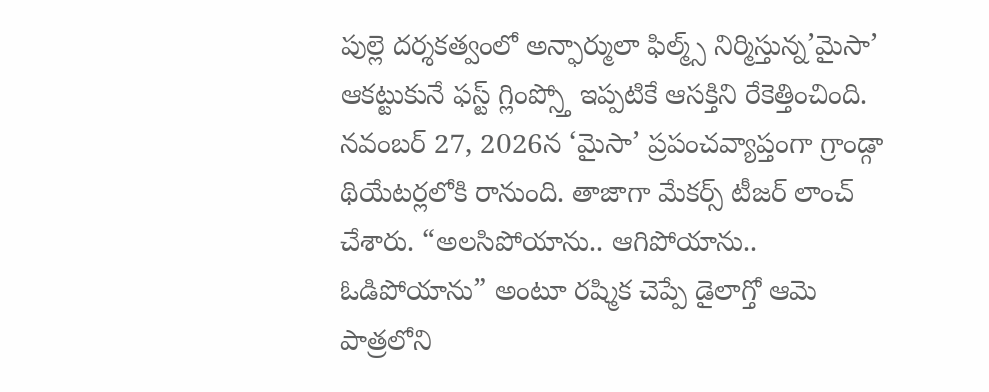పుల్లె దర్శకత్వంలో అన్ఫార్ములా ఫిల్మ్స్ నిర్మిస్తున్న’మైసా’ ఆకట్టుకునే ఫస్ట్ గ్లింప్స్తో ఇప్పటికే ఆసక్తిని రేకెత్తించింది. నవంబర్ 27, 2026న ‘మైసా’ ప్రపంచవ్యాప్తంగా గ్రాండ్గా థియేటర్లలోకి రానుంది. తాజాగా మేకర్స్ టీజర్ లాంచ్ చేశారు. “అలసిపోయాను.. ఆగిపోయాను.. ఓడిపోయాను” అంటూ రష్మిక చెప్పే డైలాగ్తో ఆమె పాత్రలోని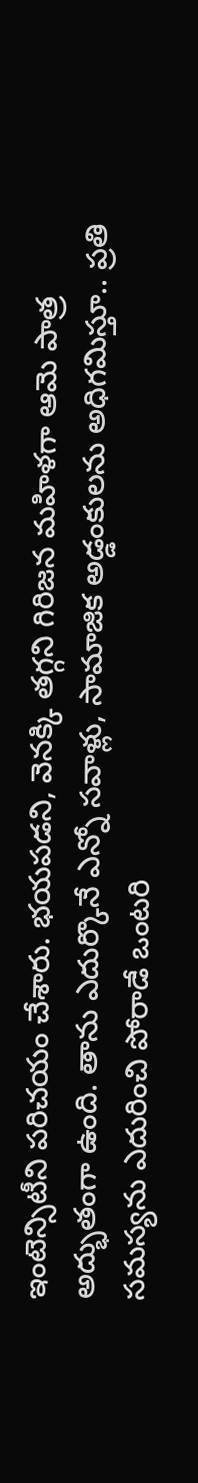ఇంటెన్సిటీని పరిచయం చేశారు. భయపడని, వెనక్కి తగ్గని గిరిజన మహిళగా ఆమె పాత్ర అద్భుతంగా ఉంది. తాను ఎదుర్కొనే ఎన్నో సవాళ్లు, సామాజిక అడ్డంకులను అధిగమిస్తూ.. ప్రతి సమస్యను ఎదురించి పోరాడే ఒంటరి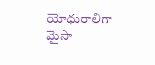యోధురాలిగా మైసా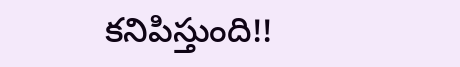కనిపిస్తుంది!!